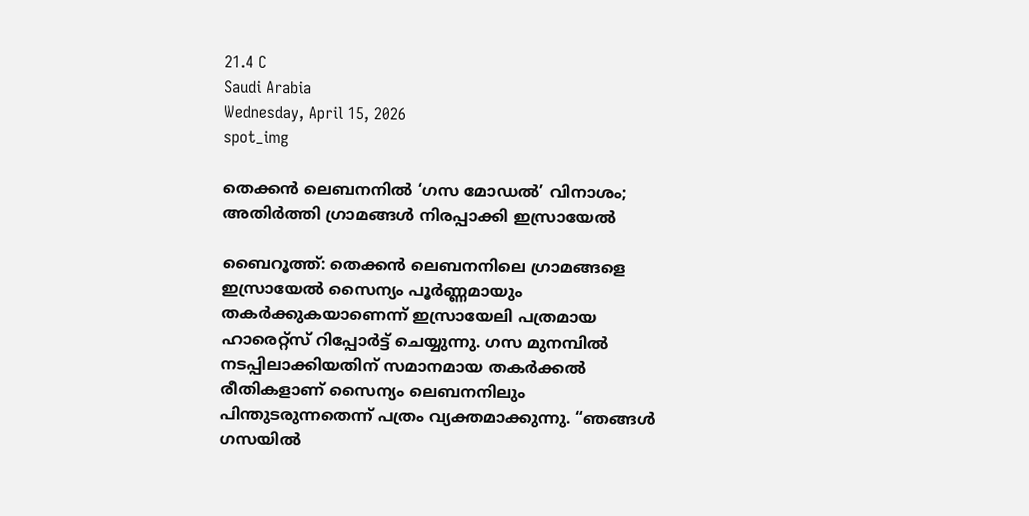21.4 C
Saudi Arabia
Wednesday, April 15, 2026
spot_img

തെക്കൻ ലെബനനിൽ ‘ഗസ മോഡൽ’ വിനാശം; അതിർത്തി ഗ്രാമങ്ങൾ നിരപ്പാക്കി ഇസ്രായേൽ

ബൈറൂത്ത്: തെക്കൻ ലെബനനിലെ ഗ്രാമങ്ങളെ ഇസ്രായേൽ സൈന്യം പൂർണ്ണമായും തകർക്കുകയാണെന്ന് ഇസ്രായേലി പത്രമായ ഹാരെറ്റ്‌സ് റിപ്പോർട്ട് ചെയ്യുന്നു. ഗസ മുനമ്പിൽ നടപ്പിലാക്കിയതിന് സമാനമായ തകർക്കൽ രീതികളാണ് സൈന്യം ലെബനനിലും പിന്തുടരുന്നതെന്ന് പത്രം വ്യക്തമാക്കുന്നു. “ഞങ്ങൾ ഗസയിൽ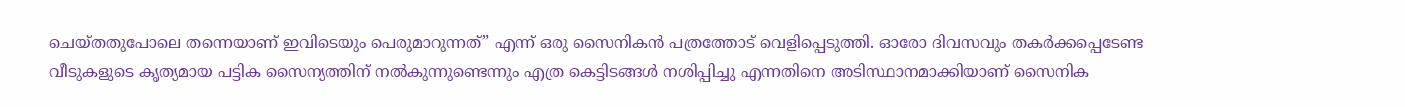ചെയ്തതുപോലെ തന്നെയാണ് ഇവിടെയും പെരുമാറുന്നത്” എന്ന് ഒരു സൈനികൻ പത്രത്തോട് വെളിപ്പെടുത്തി. ഓരോ ദിവസവും തകർക്കപ്പെടേണ്ട വീടുകളുടെ കൃത്യമായ പട്ടിക സൈന്യത്തിന് നൽകുന്നുണ്ടെന്നും എത്ര കെട്ടിടങ്ങൾ നശിപ്പിച്ചു എന്നതിനെ അടിസ്ഥാനമാക്കിയാണ് സൈനിക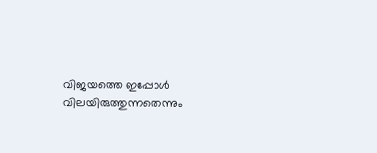വിജയത്തെ ഇപ്പോൾ വിലയിരുത്തുന്നതെന്നും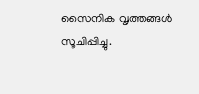സൈനിക വൃത്തങ്ങൾ സൂചിപ്പിച്ചു.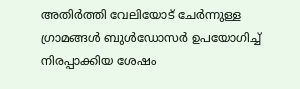അതിർത്തി വേലിയോട് ചേർന്നുള്ള ഗ്രാമങ്ങൾ ബുൾഡോസർ ഉപയോഗിച്ച് നിരപ്പാക്കിയ ശേഷം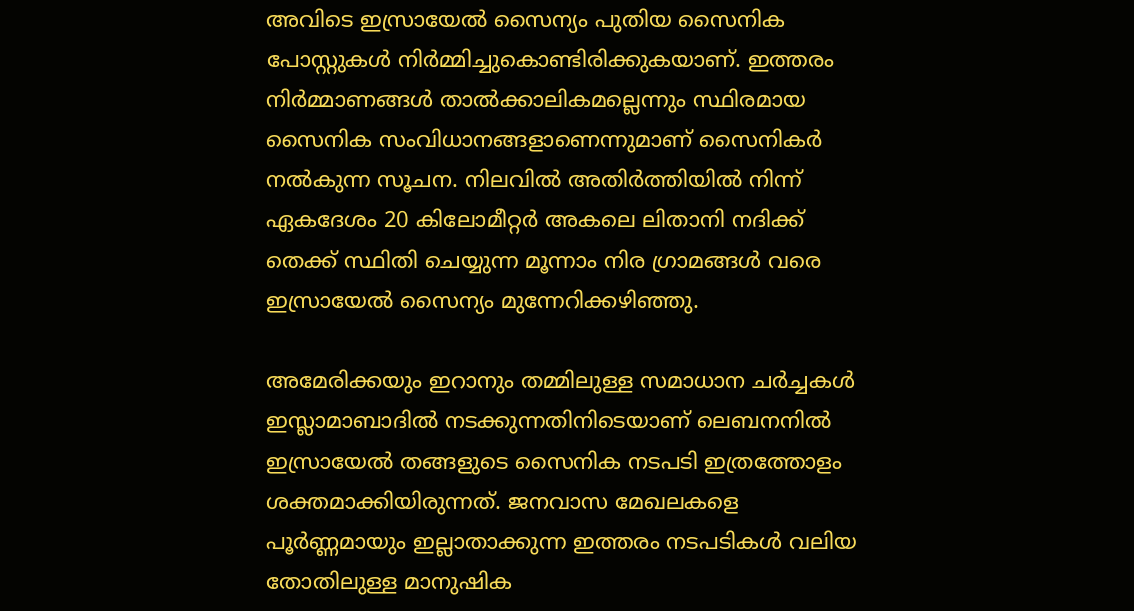അവിടെ ഇസ്രായേൽ സൈന്യം പുതിയ സൈനിക പോസ്റ്റുകൾ നിർമ്മിച്ചുകൊണ്ടിരിക്കുകയാണ്. ഇത്തരം നിർമ്മാണങ്ങൾ താൽക്കാലികമല്ലെന്നും സ്ഥിരമായ സൈനിക സംവിധാനങ്ങളാണെന്നുമാണ് സൈനികർ നൽകുന്ന സൂചന. നിലവിൽ അതിർത്തിയിൽ നിന്ന് ഏകദേശം 20 കിലോമീറ്റർ അകലെ ലിതാനി നദിക്ക് തെക്ക് സ്ഥിതി ചെയ്യുന്ന മൂന്നാം നിര ഗ്രാമങ്ങൾ വരെ ഇസ്രായേൽ സൈന്യം മുന്നേറിക്കഴിഞ്ഞു.

അമേരിക്കയും ഇറാനും തമ്മിലുള്ള സമാധാന ചർച്ചകൾ ഇസ്ലാമാബാദിൽ നടക്കുന്നതിനിടെയാണ് ലെബനനിൽ ഇസ്രായേൽ തങ്ങളുടെ സൈനിക നടപടി ഇത്രത്തോളം ശക്തമാക്കിയിരുന്നത്. ജനവാസ മേഖലകളെ പൂർണ്ണമായും ഇല്ലാതാക്കുന്ന ഇത്തരം നടപടികൾ വലിയ തോതിലുള്ള മാനുഷിക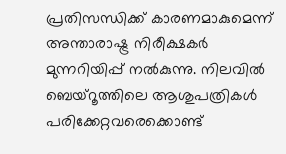പ്രതിസന്ധിക്ക് കാരണമാകുമെന്ന് അന്താരാഷ്ട്ര നിരീക്ഷകർ മുന്നറിയിപ്പ് നൽകുന്നു. നിലവിൽ ബെയ്റൂത്തിലെ ആശുപത്രികൾ പരിക്കേറ്റവരെക്കൊണ്ട്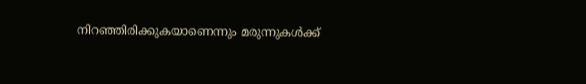നിറഞ്ഞിരിക്കുകയാണെന്നും മരുന്നുകൾക്ക്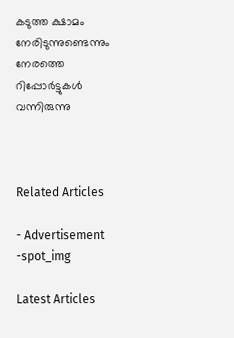കടുത്ത ക്ഷാമം നേരിടുന്നുണ്ടെന്നും നേരത്തെ റിപ്പോർട്ടുകൾ വന്നിരുന്നു



Related Articles

- Advertisement -spot_img

Latest Articles